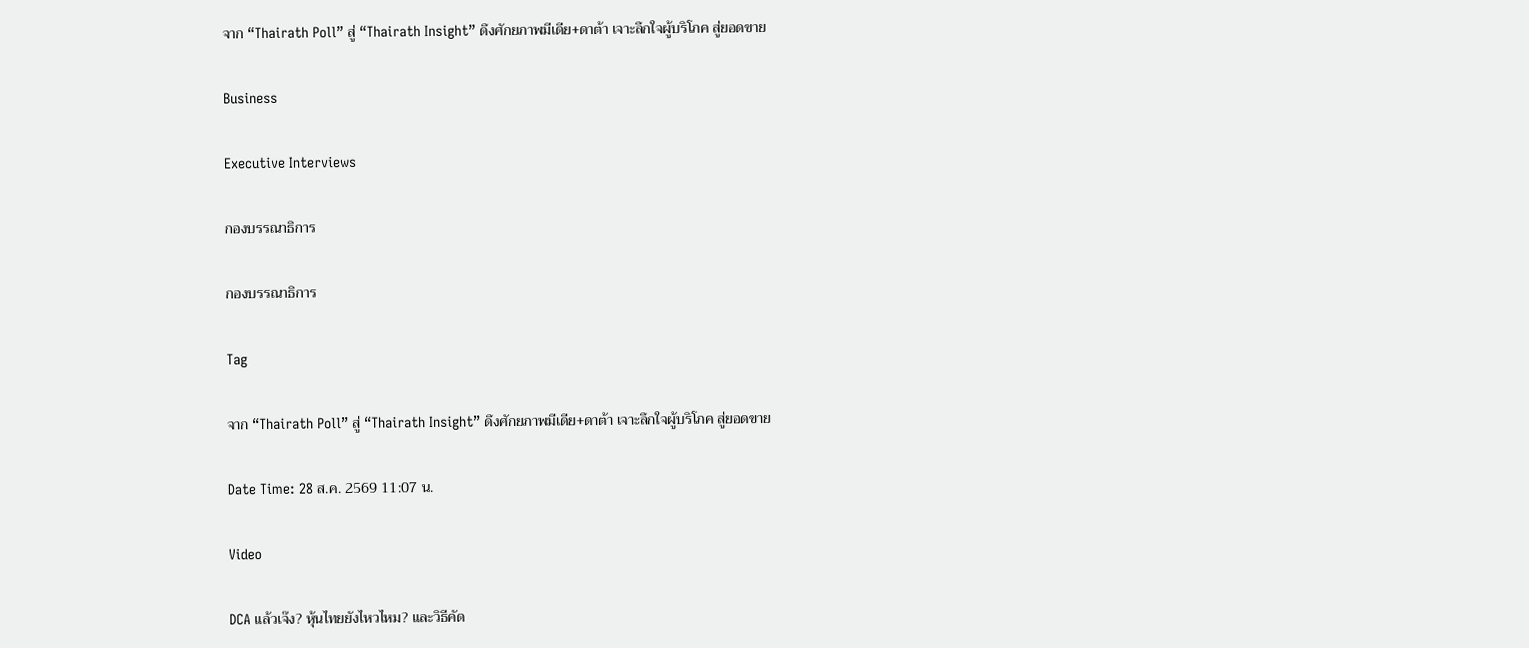จาก “Thairath Poll” สู่ “Thairath Insight” ดึงศักยภาพมีเดีย+ดาต้า เจาะลึกใจผู้บริโภค สู่ยอดขาย

Business

Executive Interviews

กองบรรณาธิการ

กองบรรณาธิการ

Tag

จาก “Thairath Poll” สู่ “Thairath Insight” ดึงศักยภาพมีเดีย+ดาต้า เจาะลึกใจผู้บริโภค สู่ยอดขาย

Date Time: 28 ส.ค. 2569 11:07 น.

Video

DCA แล้วเจ๊ง? หุ้นไทยยังไหวไหม? และวิธีคัด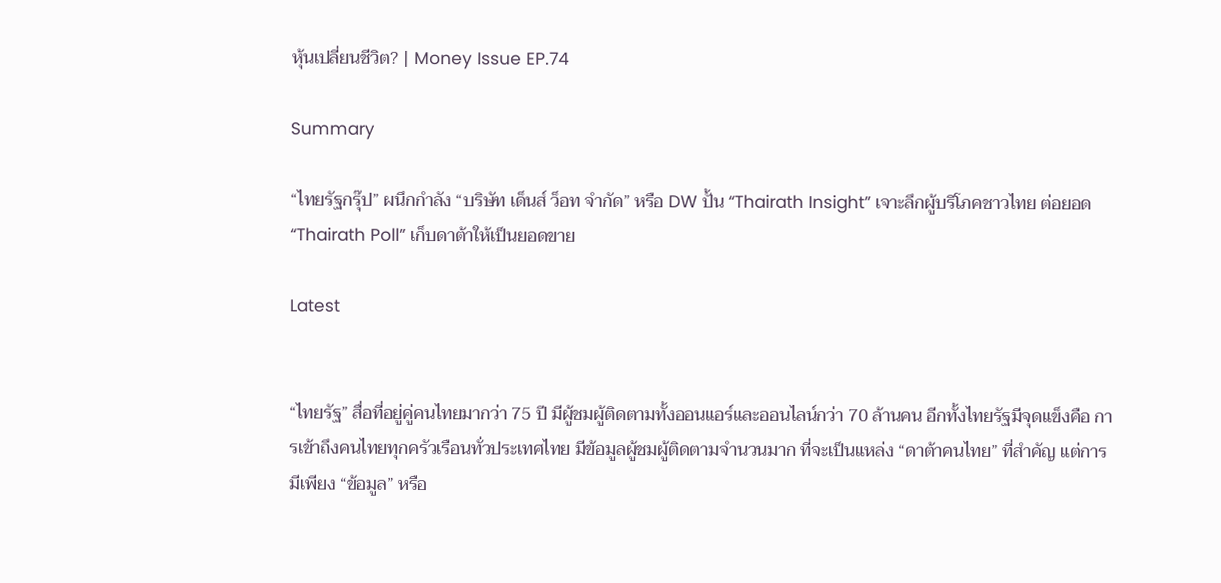หุ้นเปลี่ยนชีวิต? | Money Issue EP.74

Summary

“ไทยรัฐกรุ๊ป” ผนึกกำลัง “บริษัท เด็นส์ ว็อท จำกัด” หรือ DW ปั้น “Thairath Insight” เจาะลึกผู้บริโภคชาวไทย ต่อยอด “Thairath Poll” เก็บดาต้าให้เป็นยอดขาย

Latest


“ไทยรัฐ” สื่อที่อยู่คู่คนไทยมากว่า 75 ปี มีผู้ชมผู้ติดตามทั้งออนแอร์และออนไลน์กว่า 70 ล้านคน อีกทั้งไทยรัฐมีจุดแข็งคือ การเข้าถึงคนไทยทุกครัวเรือนทั่วประเทศไทย มีข้อมูลผู้ชมผู้ติดตามจำนวนมาก ที่จะเป็นแหล่ง “ดาต้าคนไทย” ที่สำคัญ แต่การมีเพียง “ข้อมูล” หรือ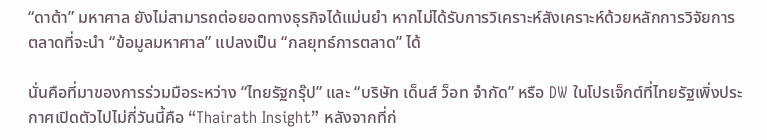“ดาต้า” มหาศาล ยังไม่สามารถต่อยอดทางธุรกิจได้แม่นยำ หากไม่ได้รับการวิเคราะห์สังเคราะห์ด้วยหลักการวิจัยการตลาดที่จะนำ “ข้อมูลมหาศาล” แปลงเป็น “กลยุทธ์การตลาด” ได้

นั่นคือที่มาของการร่วมมือระหว่าง “ไทยรัฐกรุ๊ป” และ “บริษัท เด็นส์ ว็อท จำกัด” หรือ DW ในโปรเจ็กต์ที่ไทยรัฐเพิ่งประกาศเปิดตัวไปไม่กี่วันนี้คือ “Thairath Insight” หลังจากที่ก่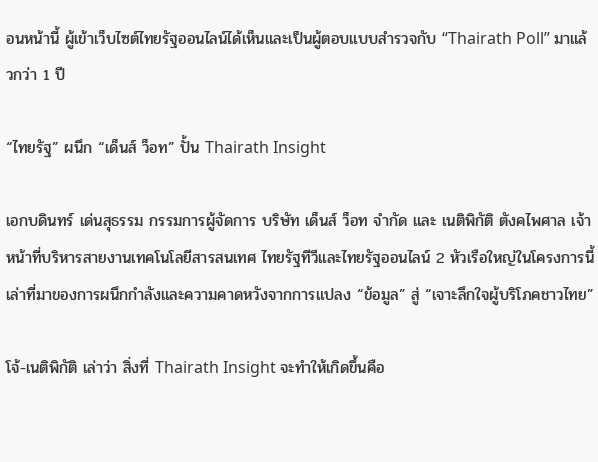อนหน้านี้ ผู้เข้าเว็บไซต์ไทยรัฐออนไลน์ได้เห็นและเป็นผู้ตอบแบบสำรวจกับ “Thairath Poll” มาแล้วกว่า 1 ปี

“ไทยรัฐ” ผนึก “เด็นส์ ว็อท” ปั้น Thairath Insight

เอกบดินทร์ เด่นสุธรรม กรรมการผู้จัดการ บริษัท เด็นส์ ว็อท จำกัด และ เนติพิกัติ ตังคไพศาล เจ้าหน้าที่บริหารสายงานเทคโนโลยีสารสนเทศ ไทยรัฐทีวีและไทยรัฐออนไลน์ 2 หัวเรือใหญ่ในโครงการนี้ เล่าที่มาของการผนึกกำลังและความคาดหวังจากการแปลง “ข้อมูล” สู่ “เจาะลึกใจผู้บริโภคชาวไทย”

โจ้-เนติพิกัติ เล่าว่า สิ่งที่ Thairath Insight จะทำให้เกิดขึ้นคือ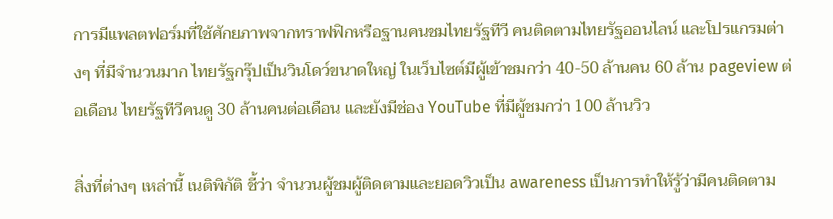การมีแพลตฟอร์มที่ใช้ศักยภาพจากทราฟฟิกหรือฐานคนชมไทยรัฐทีวี คนติดตามไทยรัฐออนไลน์ และโปรแกรมต่างๆ ที่มีจำนวนมาก ไทยรัฐกรุ๊ปเป็นวินโดว์ขนาดใหญ่ ในเว็บไซต์มีผู้เข้าชมกว่า 40-50 ล้านคน 60 ล้าน pageview ต่อเดือน ไทยรัฐทีวีคนดู 30 ล้านคนต่อเดือน และยังมีช่อง YouTube ที่มีผู้ชมกว่า 100 ล้านวิว

สิ่งที่ต่างๆ เหล่านี้ เนติพิกัติ ชี้ว่า จำนวนผู้ชมผู้ติดตามและยอดวิวเป็น awareness เป็นการทำให้รู้ว่ามีคนติดตาม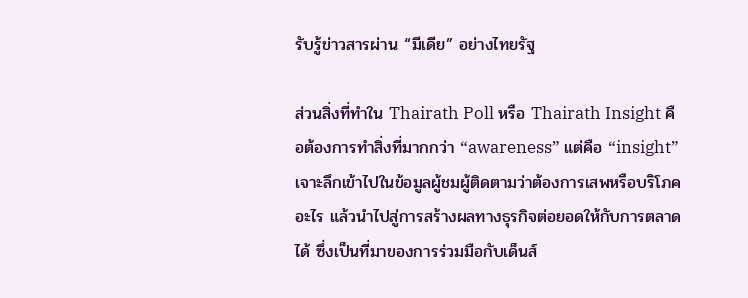รับรู้ข่าวสารผ่าน “มีเดีย” อย่างไทยรัฐ

ส่วนสิ่งที่ทำใน Thairath Poll หรือ Thairath Insight คือต้องการทำสิ่งที่มากกว่า “awareness” แต่คือ “insight” เจาะลึกเข้าไปในข้อมูลผู้ชมผู้ติดตามว่าต้องการเสพหรือบริโภคอะไร แล้วนำไปสู่การสร้างผลทางธุรกิจต่อยอดให้กับการตลาดได้ ซึ่งเป็นที่มาของการร่วมมือกับเด็นส์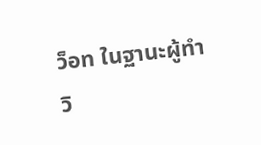ว็อท ในฐานะผู้ทำวิ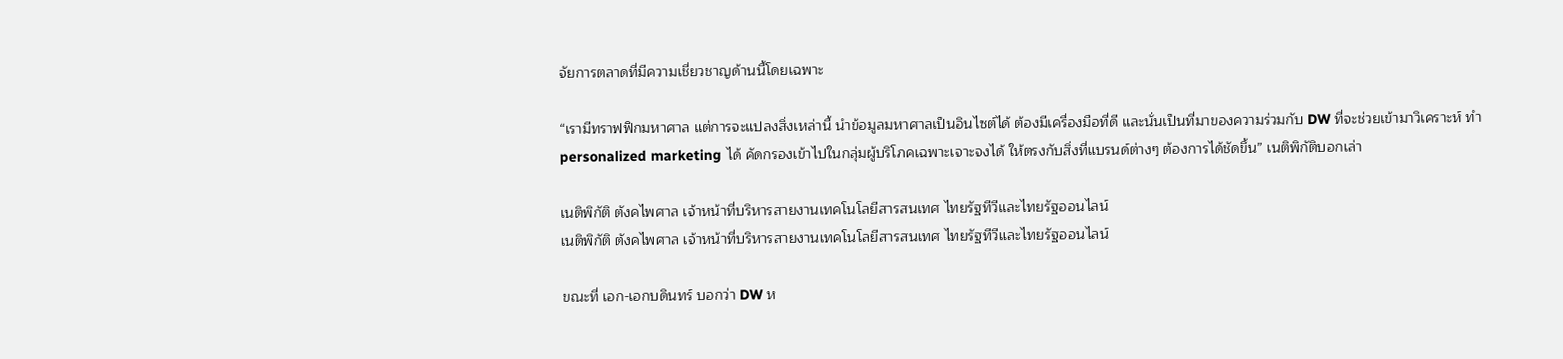จัยการตลาดที่มีความเชี่ยวชาญด้านนี้โดยเฉพาะ

“เรามีทราฟฟิกมหาศาล แต่การจะแปลงสิ่งเหล่านี้ นำข้อมูลมหาศาลเป็นอินไซต์ได้ ต้องมีเครื่องมือที่ดี และนั่นเป็นที่มาของความร่วมกับ DW ที่จะช่วยเข้ามาวิเคราะห์ ทำ personalized marketing ได้ คัดกรองเข้าไปในกลุ่มผู้บริโภคเฉพาะเจาะจงได้ ให้ตรงกับสิ่งที่แบรนด์ต่างๆ ต้องการได้ชัดขึ้น” เนติพิกัติบอกเล่า

เนติพิกัติ ตังคไพศาล เจ้าหน้าที่บริหารสายงานเทคโนโลยีสารสนเทศ ไทยรัฐทีวีและไทยรัฐออนไลน์
เนติพิกัติ ตังคไพศาล เจ้าหน้าที่บริหารสายงานเทคโนโลยีสารสนเทศ ไทยรัฐทีวีและไทยรัฐออนไลน์

ขณะที่ เอก-เอกบดินทร์ บอกว่า DW ห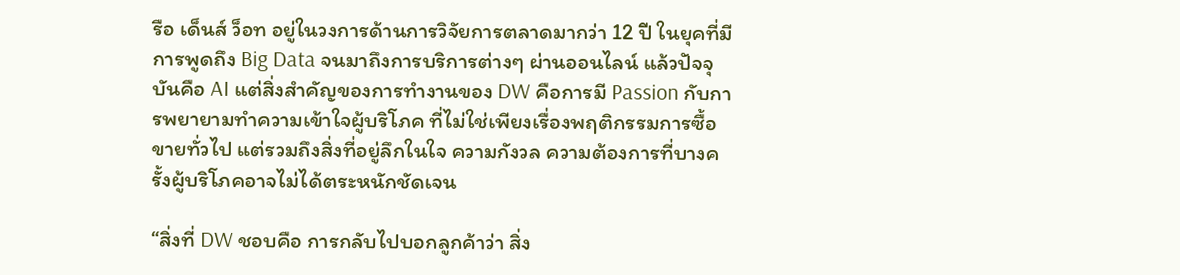รือ เด็นส์ ว็อท อยู่ในวงการด้านการวิจัยการตลาดมากว่า 12 ปี ในยุคที่มีการพูดถึง Big Data จนมาถึงการบริการต่างๆ ผ่านออนไลน์ แล้วปัจจุบันคือ AI แต่สิ่งสำคัญของการทำงานของ DW คือการมี Passion กับการพยายามทำความเข้าใจผู้บริโภค ที่ไม่ใช่เพียงเรื่องพฤติกรรมการซื้อขายทั่วไป แต่รวมถึงสิ่งที่อยู่ลึกในใจ ความกังวล ความต้องการที่บางครั้งผู้บริโภคอาจไม่ได้ตระหนักชัดเจน

“สิ่งที่ DW ชอบคือ การกลับไปบอกลูกค้าว่า สิ่ง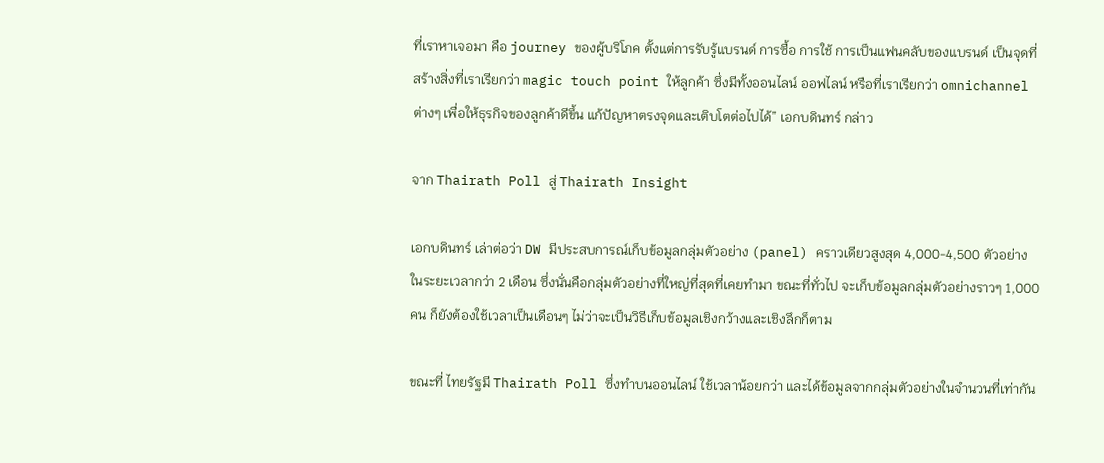ที่เราหาเจอมา คือ journey ของผู้บริโภค ตั้งแต่การรับรู้แบรนด์ การซื้อ การใช้ การเป็นแฟนคลับของแบรนด์ เป็นจุดที่สร้างสิ่งที่เราเรียกว่า magic touch point ให้ลูกค้า ซึ่งมีทั้งออนไลน์ ออฟไลน์ หรือที่เราเรียกว่า omnichannel ต่างๆ เพื่อให้ธุรกิจของลูกค้าดีขึ้น แก้ปัญหาตรงจุดและเติบโตต่อไปได้” เอกบดินทร์ กล่าว

จาก Thairath Poll สู่ Thairath Insight

เอกบดินทร์ เล่าต่อว่า DW มีประสบการณ์เก็บข้อมูลกลุ่มตัวอย่าง (panel) คราวเดียวสูงสุด 4,000-4,500 ตัวอย่าง ในระยะเวลากว่า 2 เดือน ซึ่งนั่นคือกลุ่มตัวอย่างที่ใหญ่ที่สุดที่เคยทำมา ขณะที่ทั่วไป จะเก็บข้อมูลกลุ่มตัวอย่างราวๆ 1,000 คน ก็ยังต้องใช้เวลาเป็นเดือนๆ ไม่ว่าจะเป็นวิธีเก็บข้อมูลเชิงกว้างและเชิงลึกก็ตาม

ขณะที่ ไทยรัฐมี Thairath Poll ซึ่งทำบนออนไลน์ ใช้เวลาน้อยกว่า และได้ข้อมูลจากกลุ่มตัวอย่างในจำนวนที่เท่ากัน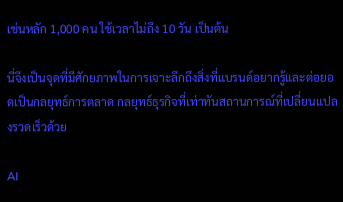เช่นหลัก 1,000 คน ใช้เวลาไม่ถึง 10 วัน เป็นต้น

นี่จึงเป็นจุดที่มีศักยภาพในการเจาะลึกถึงสิ่งที่แบรนด์อยากรู้และต่อยอดเป็นกลยุทธ์การตลาด กลยุทธ์ธุรกิจที่เท่าทันสถานการณ์ที่เปลี่ยนแปลงรวดเร็วด้วย

AI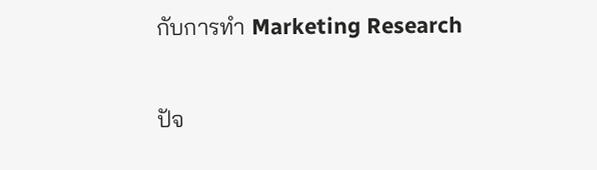กับการทำ Marketing Research

ปัจ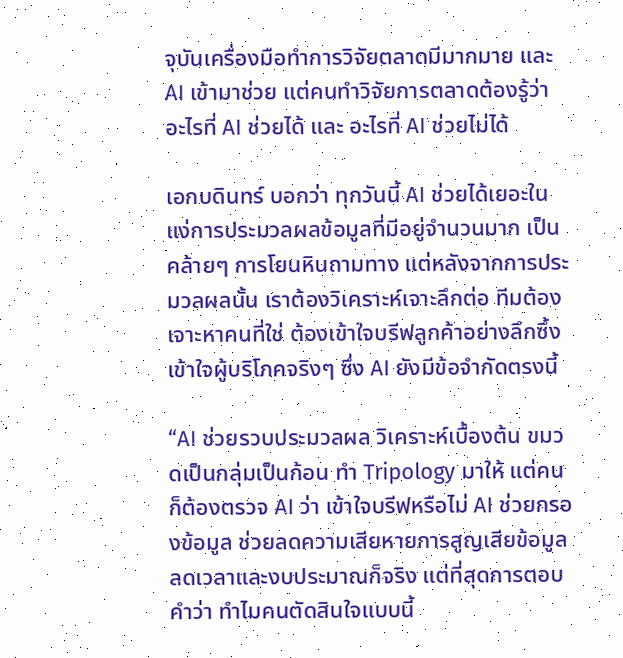จุบันเครื่องมือทำการวิจัยตลาดมีมากมาย และ AI เข้ามาช่วย แต่คนทำวิจัยการตลาดต้องรู้ว่า อะไรที่ AI ช่วยได้ และ อะไรที่ AI ช่วยไม่ได้

เอกบดินทร์ บอกว่า ทุกวันนี้ AI ช่วยได้เยอะในแง่การประมวลผลข้อมูลที่มีอยู่จำนวนมาก เป็นคล้ายๆ การโยนหินถามทาง แต่หลังจากการประมวลผลนั้น เราต้องวิเคราะห์เจาะลึกต่อ ทีมต้องเจาะหาคนที่ใช่ ต้องเข้าใจบรีฟลูกค้าอย่างลึกซึ้ง เข้าใจผู้บริโภคจริงๆ ซึ่ง AI ยังมีข้อจำกัดตรงนี้

“AI ช่วยรวบประมวลผล วิเคราะห์เบื้องต้น ขมวดเป็นกลุ่มเป็นก้อน ทำ Tripology มาให้ แต่คนก็ต้องตรวจ AI ว่า เข้าใจบรีฟหรือไม่ AI ช่วยกรองข้อมูล ช่วยลดความเสียหายการสูญเสียข้อมูล ลดเวลาและงบประมาณก็จริง แต่ที่สุดการตอบคำว่า ทำไมคนตัดสินใจแบบนี้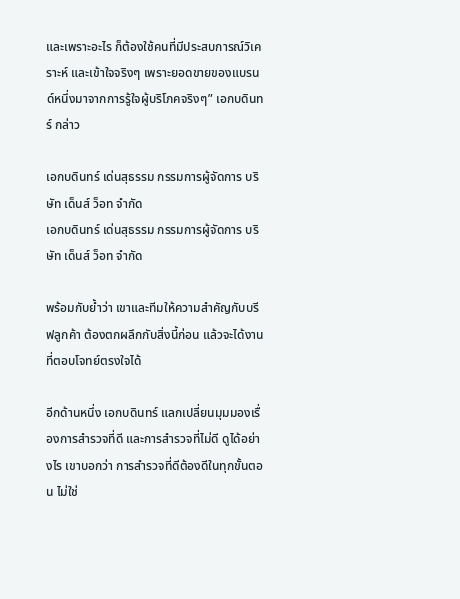และเพราะอะไร ก็ต้องใช้คนที่มีประสบการณ์วิเคราะห์ และเข้าใจจริงๆ เพราะยอดขายของแบรนด์หนึ่งมาจากการรู้ใจผู้บริโภคจริงๆ” เอกบดินทร์ กล่าว

เอกบดินทร์ เด่นสุธรรม กรรมการผู้จัดการ บริษัท เด็นส์ ว็อท จำกัด
เอกบดินทร์ เด่นสุธรรม กรรมการผู้จัดการ บริษัท เด็นส์ ว็อท จำกัด

พร้อมกับย้ำว่า เขาและทีมให้ความสำคัญกับบรีฟลูกค้า ต้องตกผลึกกับสิ่งนี้ก่อน แล้วจะได้งานที่ตอบโจทย์ตรงใจได้

อีกด้านหนึ่ง เอกบดินทร์ แลกเปลี่ยนมุมมองเรื่องการสำรวจที่ดี และการสำรวจที่ไม่ดี ดูได้อย่างไร เขาบอกว่า การสำรวจที่ดีต้องดีในทุกขั้นตอน ไม่ใช่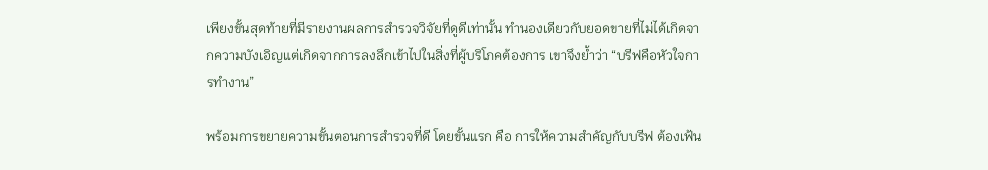เพียงขั้นสุดท้ายที่มีรายงานผลการสำรวจวิจัยที่ดูดีเท่านั้น ทำนองเดียวกับยอดขายที่ไม่ได้เกิดจากความบังเอิญแต่เกิดจากการลงลึกเข้าไปในสิ่งที่ผู้บริโภคต้องการ เขาจึงย้ำว่า “บรีฟคือหัวใจการทำงาน”

พร้อมการขยายความขั้นตอนการสำรวจที่ดี โดยขั้นแรก คือ การให้ความสำคัญกับบรีฟ ต้องเฟ้น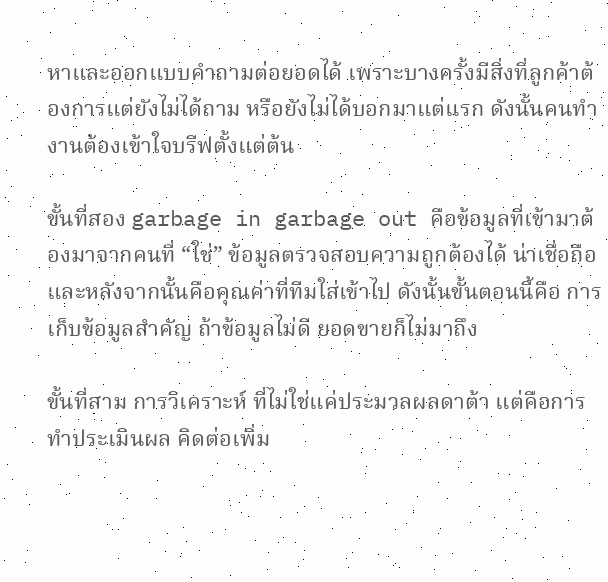หาและออกแบบคำถามต่อยอดได้ เพราะบางครั้งมีสิ่งที่ลูกค้าต้องการแต่ยังไม่ได้ถาม หรือยังไม่ได้บอกมาแต่แรก ดังนั้นคนทำงานต้องเข้าใจบรีฟตั้งแต่ต้น

ขั้นที่สอง garbage in garbage out คือข้อมูลที่เข้ามาต้องมาจากคนที่ “ใช่” ข้อมูลตรวจสอบความถูกต้องได้ น่าเชื่อถือ และหลังจากนั้นคือคุณค่าที่ทีมใส่เข้าไป ดังนั้นขั้นตอนนี้คือ การเก็บข้อมูลสำคัญ ถ้าข้อมูลไม่ดี ยอดขายก็ไม่มาถึง

ขั้นที่สาม การวิเคราะห์ ที่ไม่ใช่แค่ประมวลผลดาต้า แต่คือการทำประเมินผล คิดต่อเพิ่ม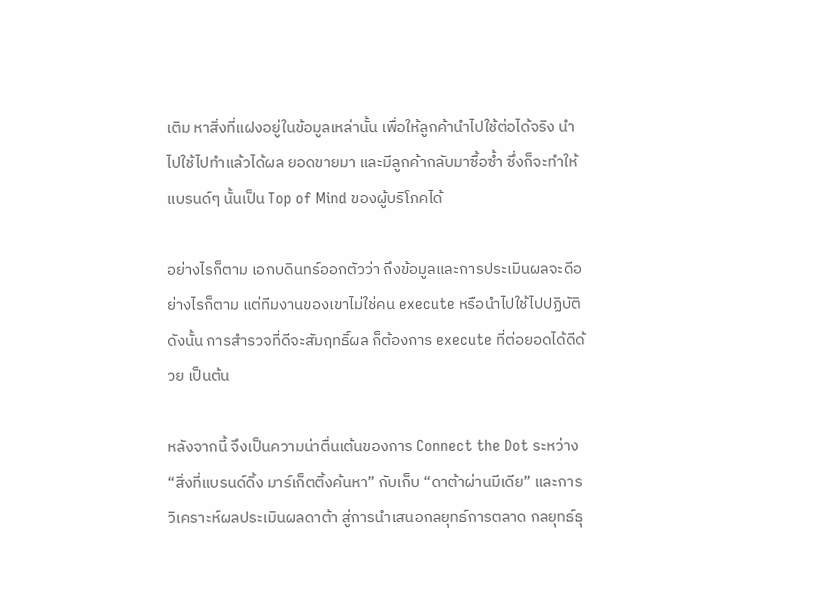เติม หาสิ่งที่แฝงอยู่ในข้อมูลเหล่านั้น เพื่อให้ลูกค้านำไปใช้ต่อได้จริง นำไปใช้ไปทำแล้วได้ผล ยอดขายมา และมีลูกค้ากลับมาซื้อซ้ำ ซึ่งก็จะทำให้แบรนด์ๆ นั้นเป็น Top of Mind ของผู้บริโภคได้

อย่างไรก็ตาม เอกบดินทร์ออกตัวว่า ถึงข้อมูลและการประเมินผลจะดีอย่างไรก็ตาม แต่ทีมงานของเขาไม่ใช่คน execute หรือนำไปใช้ไปปฏิบัติ ดังนั้น การสำรวจที่ดีจะสัมฤทธิ์ผล ก็ต้องการ execute ที่ต่อยอดได้ดีด้วย เป็นต้น

หลังจากนี้ จึงเป็นความน่าตื่นเต้นของการ Connect the Dot ระหว่าง “สิ่งที่แบรนด์ดิ้ง มาร์เก็ตติ้งค้นหา” กับเก็บ “ดาต้าผ่านมีเดีย” และการวิเคราะห์ผลประเมินผลดาต้า สู่การนำเสนอกลยุทธ์การตลาด กลยุทธ์ธุ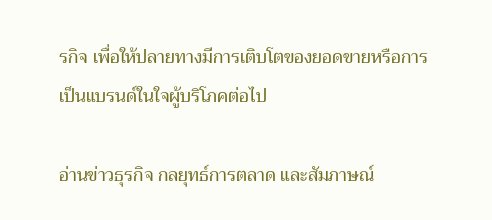รกิจ เพื่อให้ปลายทางมีการเติบโตของยอดขายหรือการเป็นแบรนด์ในใจผู้บริโภคต่อไป

อ่านข่าวธุรกิจ กลยุทธ์การตลาด และสัมภาษณ์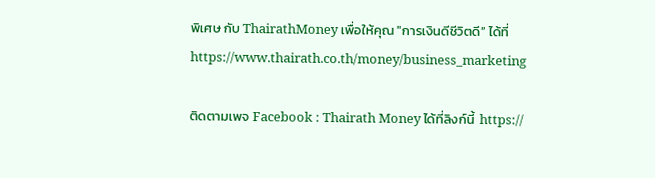พิเศษ กับ ThairathMoney เพื่อให้คุณ "การเงินดีชีวิตดี” ได้ที่ https://www.thairath.co.th/money/business_marketing

ติดตามเพจ Facebook : Thairath Money ได้ที่ลิงก์นี้  https://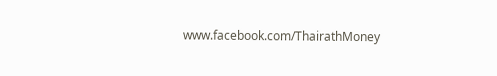www.facebook.com/ThairathMoney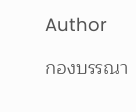Author

กองบรรณา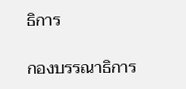ธิการ

กองบรรณาธิการ